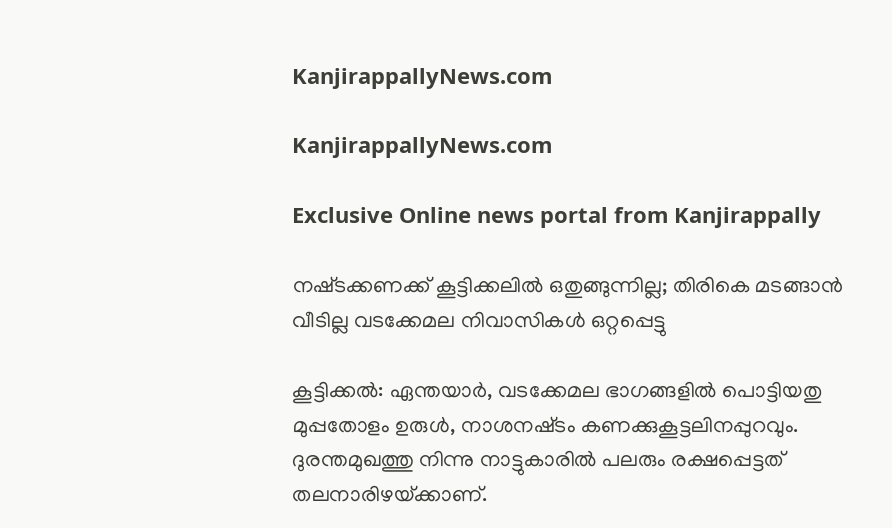KanjirappallyNews.com

KanjirappallyNews.com

Exclusive Online news portal from Kanjirappally

നഷ്‌ടക്കണക്ക്‌ കൂട്ടിക്കലില്‍ ഒതുങ്ങുന്നില്ല; തിരികെ മടങ്ങാന്‍ വീടില്ല വടക്കേമല നിവാസികള്‍ ഒറ്റപ്പെട്ടു

കൂട്ടിക്കല്‍: ഏന്തയാര്‍, വടക്കേമല ഭാഗങ്ങളില്‍ പൊട്ടിയതു മുപ്പതോളം ഉരുള്‍, നാശനഷ്‌ടം കണക്കുകൂട്ടലിനപ്പുറവും. ദുരന്തമുഖത്തു നിന്നു നാട്ടുകാരില്‍ പലരും രക്ഷപ്പെട്ടത്‌ തലനാരിഴയ്‌ക്കാണ്‌.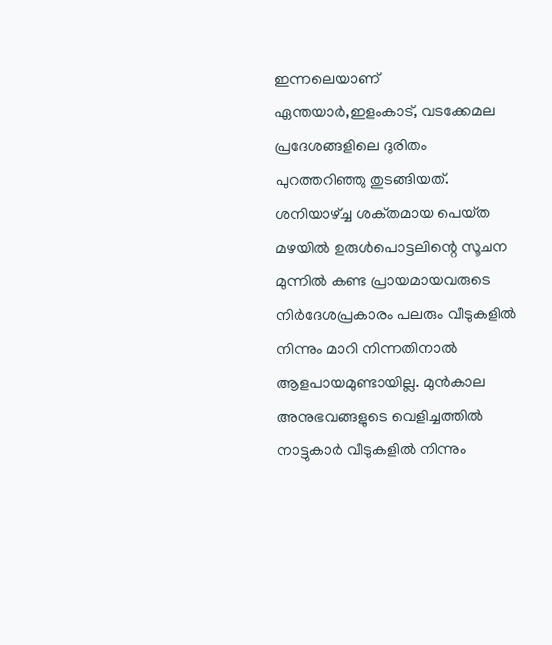ഇന്നലെയാണ്‌ ഏന്തയാര്‍,ഇളംകാട്‌, വടക്കേമല പ്രദേശങ്ങളിലെ ദുരിതം പുറത്തറിഞ്ഞു തുടങ്ങിയത്‌.
ശനിയാഴ്‌ച്ച ശക്‌തമായ പെയ്‌ത മഴയില്‍ ഉരുള്‍പൊട്ടലിന്റെ സൂചന മുന്നില്‍ കണ്ട പ്രായമായവരുടെ നിര്‍ദേശപ്രകാരം പലരും വീടുകളില്‍ നിന്നും മാറി നിന്നതിനാല്‍ ആളപായമുണ്ടായില്ല. മുന്‍കാല അനുഭവങ്ങളുടെ വെളിച്ചത്തില്‍ നാട്ടുകാര്‍ വീടുകളില്‍ നിന്നും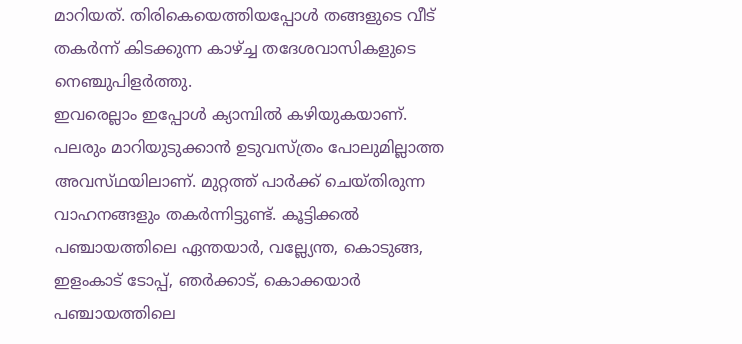മാറിയത്‌. തിരികെയെത്തിയപ്പോള്‍ തങ്ങളുടെ വീട്‌ തകര്‍ന്ന്‌ കിടക്കുന്ന കാഴ്‌ച്ച തദേശവാസികളുടെ നെഞ്ചുപിളര്‍ത്തു.
ഇവരെല്ലാം ഇപ്പോള്‍ ക്യാമ്പില്‍ കഴിയുകയാണ്‌. പലരും മാറിയുടുക്കാന്‍ ഉടുവസ്‌ത്രം പോലുമില്ലാത്ത അവസ്‌ഥയിലാണ്‌. മുറ്റത്ത്‌ പാര്‍ക്ക്‌ ചെയ്‌തിരുന്ന വാഹനങ്ങളും തകര്‍ന്നിട്ടുണ്ട്‌. കൂട്ടിക്കല്‍ പഞ്ചായത്തിലെ ഏന്തയാര്‍, വല്ല്യേന്ത, കൊടുങ്ങ, ഇളംകാട്‌ ടോപ്പ്‌, ഞര്‍ക്കാട്‌, കൊക്കയാര്‍ പഞ്ചായത്തിലെ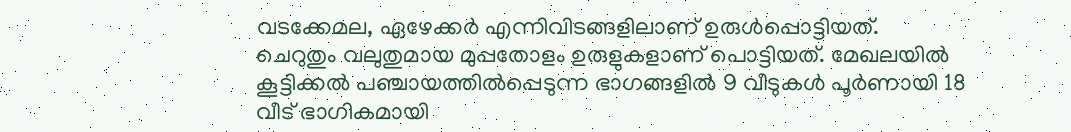വടക്കേമല, ഏഴേക്കര്‍ എന്നിവിടങ്ങളിലാണ്‌ ഉരുള്‍പ്പൊട്ടിയത്‌.
ചെറുതും വലുതുമായ മുപ്പതോളം ഉരുളുകളാണ്‌ പൊട്ടിയത്‌. മേഖലയില്‍ കൂട്ടിക്കല്‍ പഞ്ചായത്തില്‍പ്പെടുന്ന ഭാഗങ്ങളില്‍ 9 വീടുകള്‍ പൂര്‍ണായി 18 വീട്‌ ഭാഗികമായി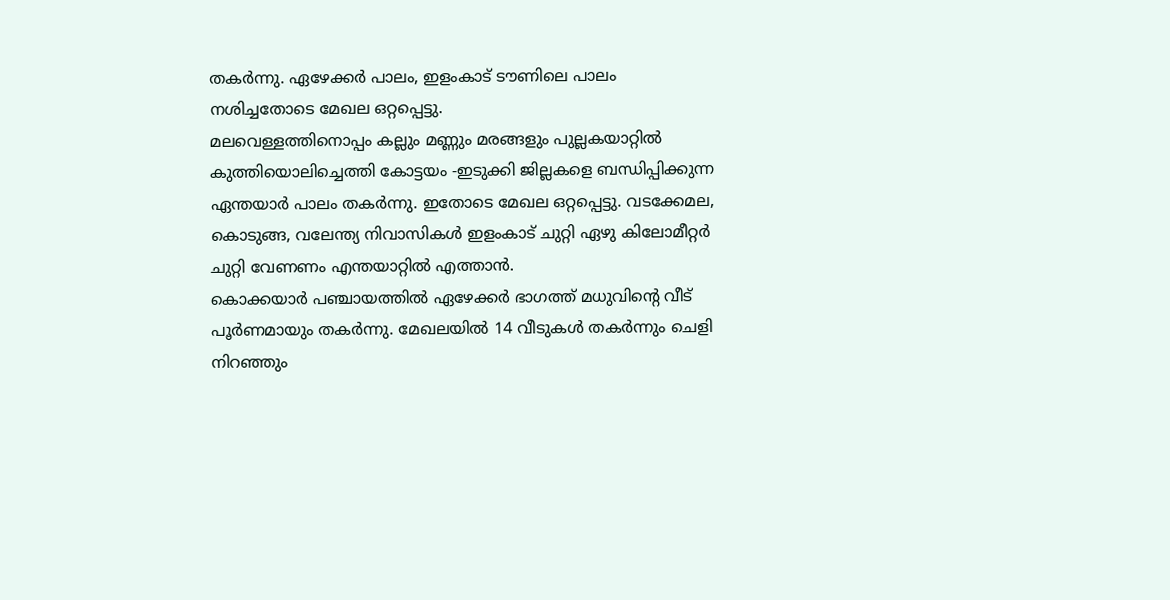തകര്‍ന്നു. ഏഴേക്കര്‍ പാലം, ഇളംകാട്‌ ടൗണിലെ പാലം നശിച്ചതോടെ മേഖല ഒറ്റപ്പെട്ടു.
മലവെള്ളത്തിനൊപ്പം കല്ലും മണ്ണും മരങ്ങളും പുല്ലകയാറ്റില്‍ കുത്തിയൊലിച്ചെത്തി കോട്ടയം -ഇടുക്കി ജില്ലകളെ ബന്ധിപ്പിക്കുന്ന ഏന്തയാര്‍ പാലം തകര്‍ന്നു. ഇതോടെ മേഖല ഒറ്റപ്പെട്ടു. വടക്കേമല, കൊടുങ്ങ, വലേന്ത്യ നിവാസികള്‍ ഇളംകാട്‌ ചുറ്റി ഏഴു കിലോമീറ്റര്‍ ചുറ്റി വേണണം എന്തയാറ്റില്‍ എത്താന്‍.
കൊക്കയാര്‍ പഞ്ചായത്തില്‍ ഏഴേക്കര്‍ ഭാഗത്ത്‌ മധുവിന്റെ വീട്‌ പൂര്‍ണമായും തകര്‍ന്നു. മേഖലയില്‍ 14 വീടുകള്‍ തകര്‍ന്നും ചെളി നിറഞ്ഞും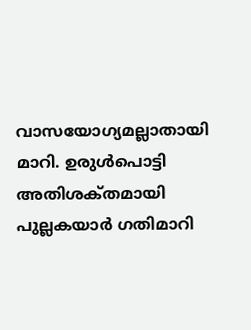വാസയോഗ്യമല്ലാതായി മാറി. ഉരുള്‍പൊട്ടി അതിശക്‌തമായി പുല്ലകയാര്‍ ഗതിമാറി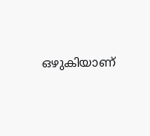ഒഴുകിയാണ്‌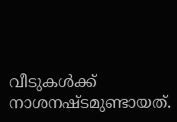വീടുകള്‍ക്ക്‌ നാശനഷ്‌ടമുണ്ടായത്‌.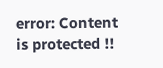error: Content is protected !!